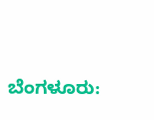ಬೆಂಗಳೂರು: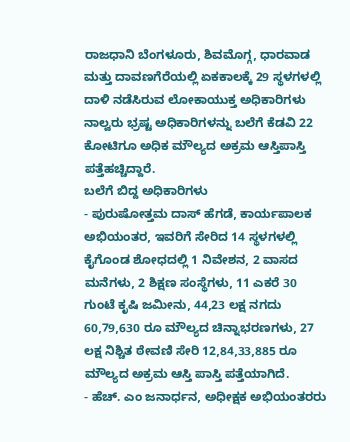ರಾಜಧಾನಿ ಬೆಂಗಳೂರು, ಶಿವಮೊಗ್ಗ, ಧಾರವಾಡ ಮತ್ತು ದಾವಣಗೆರೆಯಲ್ಲಿ ಏಕಕಾಲಕ್ಕೆ 29 ಸ್ಥಳಗಳಲ್ಲಿ
ದಾಳಿ ನಡೆಸಿರುವ ಲೋಕಾಯುಕ್ತ ಅಧಿಕಾರಿಗಳು ನಾಲ್ವರು ಭ್ರಷ್ಟ ಅಧಿಕಾರಿಗಳನ್ನು ಬಲೆಗೆ ಕೆಡವಿ 22 ಕೋಟಿಗೂ ಅಧಿಕ ಮೌಲ್ಯದ ಅಕ್ರಮ ಆಸ್ತಿಪಾಸ್ತಿ ಪತ್ತೆಹಚ್ಚಿದ್ದಾರೆ.
ಬಲೆಗೆ ಬಿದ್ದ ಅಧಿಕಾರಿಗಳು
- ಪುರುಷೋತ್ತಮ ದಾಸ್ ಹೆಗಡೆ, ಕಾರ್ಯಪಾಲಕ ಅಭಿಯಂತರ, ಇವರಿಗೆ ಸೇರಿದ 14 ಸ್ಥಳಗಳಲ್ಲಿ ಕೈಗೊಂಡ ಶೋಧದಲ್ಲಿ 1 ನಿವೇಶನ, 2 ವಾಸದ ಮನೆಗಳು, 2 ಶಿಕ್ಷಣ ಸಂಸ್ಥೆಗಳು, 11 ಎಕರೆ 30 ಗುಂಟೆ ಕೃಷಿ ಜಮೀನು, 44,23 ಲಕ್ಷ ನಗದು 60,79,630 ರೂ ಮೌಲ್ಯದ ಚಿನ್ನಾಭರಣಗಳು, 27 ಲಕ್ಷ ನಿಶ್ಚಿತ ಠೇವಣಿ ಸೇರಿ 12,84,33,885 ರೂ ಮೌಲ್ಯದ ಅಕ್ರಮ ಆಸ್ತಿ ಪಾಸ್ತಿ ಪತ್ತೆಯಾಗಿದೆ.
- ಹೆಚ್. ಎಂ ಜನಾರ್ಧನ, ಅಧೀಕ್ಷಕ ಅಭಿಯಂತರರು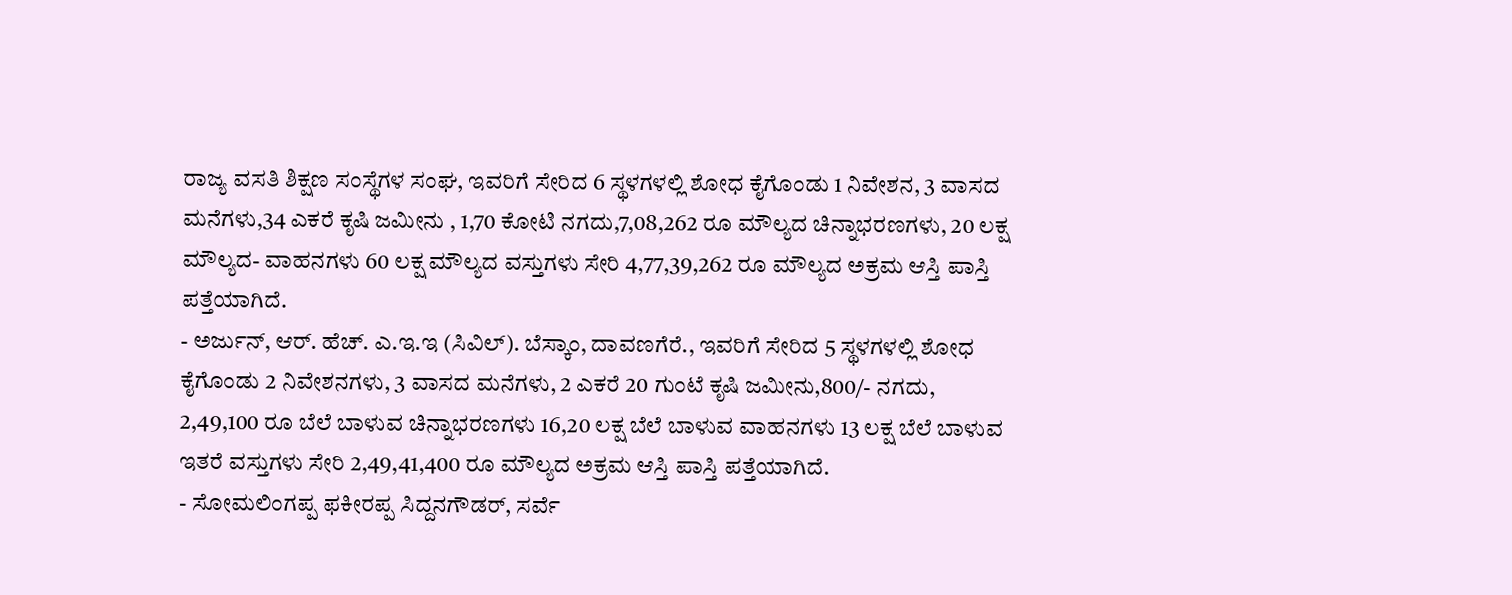ರಾಜ್ಯ ವಸತಿ ಶಿಕ್ಷಣ ಸಂಸ್ಥೆಗಳ ಸಂಘ, ಇವರಿಗೆ ಸೇರಿದ 6 ಸ್ಥಳಗಳಲ್ಲಿ ಶೋಧ ಕೈಗೊಂಡು 1 ನಿವೇಶನ, 3 ವಾಸದ ಮನೆಗಳು,34 ಎಕರೆ ಕೃಷಿ ಜಮೀನು , 1,70 ಕೋಟಿ ನಗದು,7,08,262 ರೂ ಮೌಲ್ಯದ ಚಿನ್ನಾಭರಣಗಳು, 20 ಲಕ್ಷ ಮೌಲ್ಯದ- ವಾಹನಗಳು 60 ಲಕ್ಷ ಮೌಲ್ಯದ ವಸ್ತುಗಳು ಸೇರಿ 4,77,39,262 ರೂ ಮೌಲ್ಯದ ಅಕ್ರಮ ಆಸ್ತಿ ಪಾಸ್ತಿ ಪತ್ತೆಯಾಗಿದೆ.
- ಅರ್ಜುನ್, ಆರ್. ಹೆಚ್. ಎ.ಇ.ಇ (ಸಿವಿಲ್). ಬೆಸ್ಕಾಂ, ದಾವಣಗೆರೆ., ಇವರಿಗೆ ಸೇರಿದ 5 ಸ್ಥಳಗಳಲ್ಲಿ ಶೋಧ ಕೈಗೊಂಡು 2 ನಿವೇಶನಗಳು, 3 ವಾಸದ ಮನೆಗಳು, 2 ಎಕರೆ 20 ಗುಂಟೆ ಕೃಷಿ ಜಮೀನು,800/- ನಗದು, 2,49,100 ರೂ ಬೆಲೆ ಬಾಳುವ ಚಿನ್ನಾಭರಣಗಳು 16,20 ಲಕ್ಷ ಬೆಲೆ ಬಾಳುವ ವಾಹನಗಳು 13 ಲಕ್ಷ ಬೆಲೆ ಬಾಳುವ ಇತರೆ ವಸ್ತುಗಳು ಸೇರಿ 2,49,41,400 ರೂ ಮೌಲ್ಯದ ಅಕ್ರಮ ಆಸ್ತಿ ಪಾಸ್ತಿ ಪತ್ತೆಯಾಗಿದೆ.
- ಸೋಮಲಿಂಗಪ್ಪ ಫಕೀರಪ್ಪ ಸಿದ್ದನಗೌಡರ್, ಸರ್ವೆ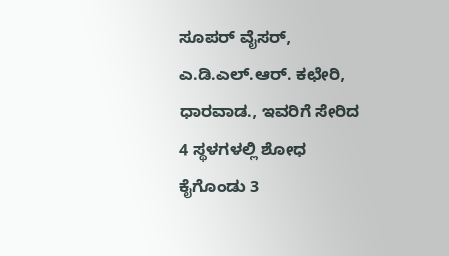ಸೂಪರ್ ವೈಸರ್, ಎ.ಡಿ.ಎಲ್.ಆರ್. ಕಛೇರಿ, ಧಾರವಾಡ., ಇವರಿಗೆ ಸೇರಿದ 4 ಸ್ಥಳಗಳಲ್ಲಿ ಶೋಧ ಕೈಗೊಂಡು 3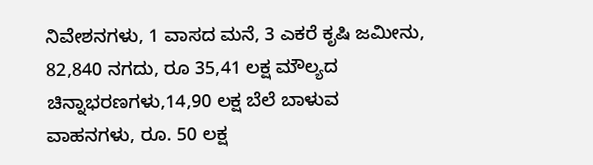ನಿವೇಶನಗಳು, 1 ವಾಸದ ಮನೆ, 3 ಎಕರೆ ಕೃಷಿ ಜಮೀನು, 82,840 ನಗದು, ರೂ 35,41 ಲಕ್ಷ ಮೌಲ್ಯದ ಚಿನ್ನಾಭರಣಗಳು,14,90 ಲಕ್ಷ ಬೆಲೆ ಬಾಳುವ ವಾಹನಗಳು, ರೂ. 50 ಲಕ್ಷ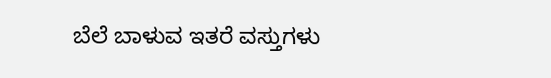ಬೆಲೆ ಬಾಳುವ ಇತರೆ ವಸ್ತುಗಳು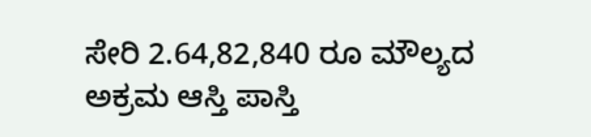ಸೇರಿ 2.64,82,840 ರೂ ಮೌಲ್ಯದ ಅಕ್ರಮ ಆಸ್ತಿ ಪಾಸ್ತಿ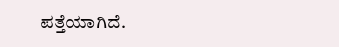ಪತ್ತೆಯಾಗಿದೆ.